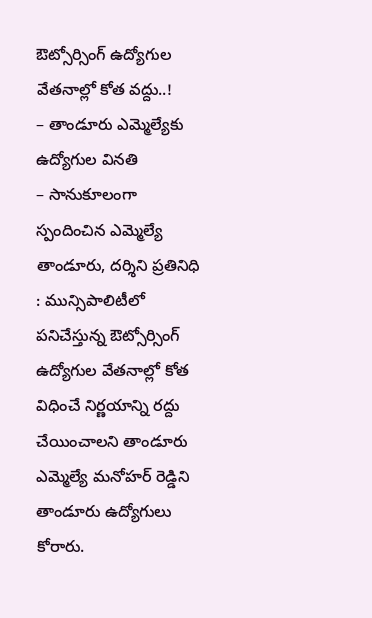ఔట్సోర్సింగ్ ఉద్యోగుల వేతనాల్లో కోత వద్దు..!
– తాండూరు ఎమ్మెల్యేకు ఉద్యోగుల వినతి
– సానుకూలంగా స్పందించిన ఎమ్మెల్యే
తాండూరు, దర్శిని ప్రతినిధి : మున్సిపాలిటీలో పనిచేస్తున్న ఔట్సోర్సింగ్ ఉద్యోగుల వేతనాల్లో కోత విధించే నిర్ణయాన్ని రద్దు చేయించాలని తాండూరు ఎమ్మెల్యే మనోహర్ రెడ్డిని తాండూరు ఉద్యోగులు కోరారు.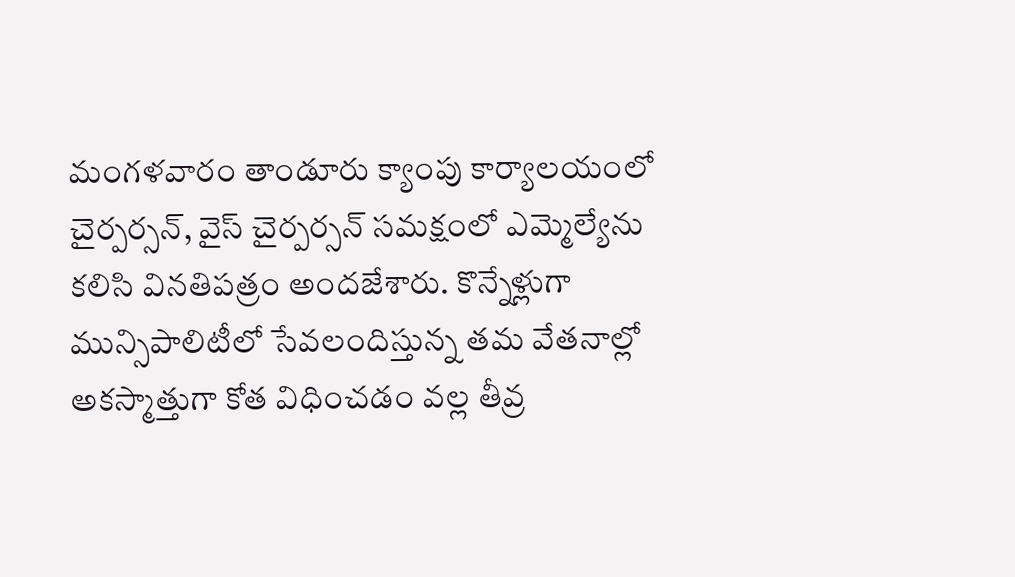మంగళవారం తాండూరు క్యాంపు కార్యాలయంలో చైర్పర్సన్, వైస్ చైర్పర్సన్ సమక్షంలో ఎమ్మెల్యేను కలిసి వినతిపత్రం అందజేశారు. కొన్నేళ్లుగా మున్సిపాలిటీలో సేవలందిస్తున్న తమ వేతనాల్లో అకస్మాత్తుగా కోత విధించడం వల్ల తీవ్ర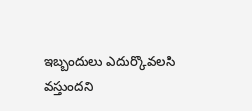ఇబ్బందులు ఎదుర్కొవలసి వస్తుందని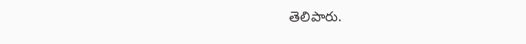తెలిపారు.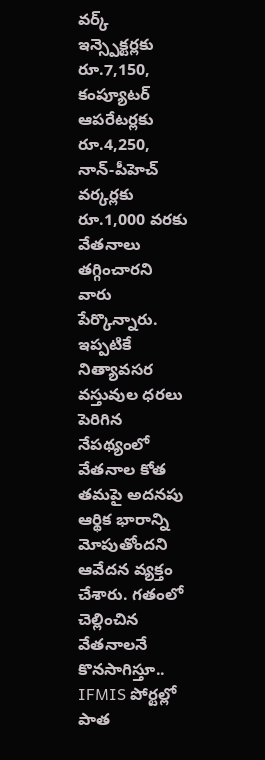వర్క్ ఇన్స్పెక్టర్లకు రూ.7,150, కంప్యూటర్ ఆపరేటర్లకు రూ.4,250, నాన్-పీహెచ్ వర్కర్లకు రూ.1,000 వరకు వేతనాలు తగ్గించారని వారు పేర్కొన్నారు. ఇప్పటికే నిత్యావసర వస్తువుల ధరలు పెరిగిన నేపథ్యంలో వేతనాల కోత తమపై అదనపు ఆర్థిక భారాన్ని మోపుతోందని ఆవేదన వ్యక్తం చేశారు. గతంలో చెల్లించిన వేతనాలనే కొనసాగిస్తూ.. IFMIS పోర్టల్లో పాత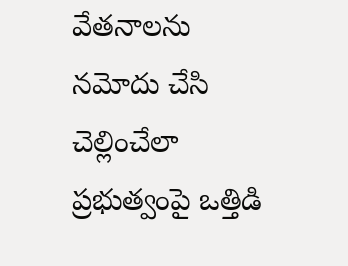వేతనాలను నమోదు చేసి చెల్లించేలా ప్రభుత్వంపై ఒత్తిడి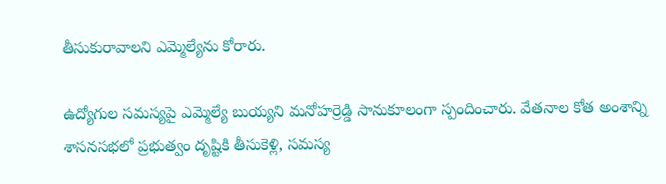తీసుకురావాలని ఎమ్మెల్యేను కోరారు.

ఉద్యోగుల సమస్యపై ఎమ్మెల్యే బుయ్యని మనోహర్రెడ్డి సానుకూలంగా స్పందించారు. వేతనాల కోత అంశాన్ని శాసనసభలో ప్రభుత్వం దృష్టికి తీసుకెళ్లి, సమస్య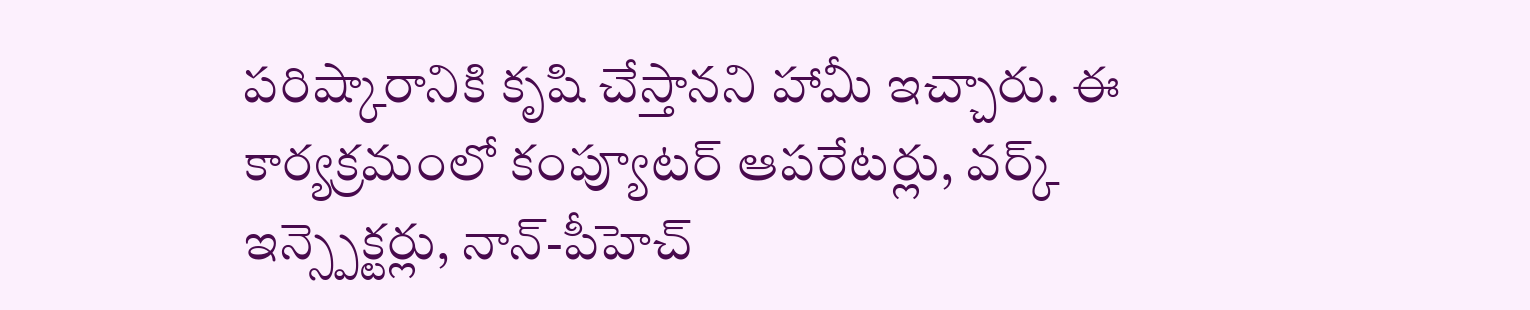పరిష్కారానికి కృషి చేస్తానని హామీ ఇచ్చారు. ఈ కార్యక్రమంలో కంప్యూటర్ ఆపరేటర్లు, వర్క్ ఇన్స్పెక్టర్లు, నాన్-పీహెచ్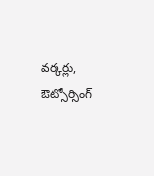వర్కర్లు, ఔట్సోర్సింగ్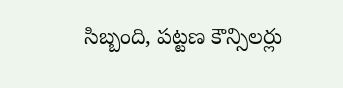సిబ్బంది, పట్టణ కౌన్సిలర్లు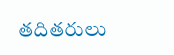తదితరులు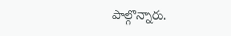పాల్గొన్నారు.